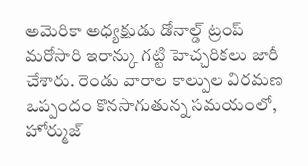అమెరికా అధ్యక్షుడు డోనాల్డ్ ట్రంప్ మరోసారి ఇరాన్కు గట్టి హెచ్చరికలు జారీ చేశారు. రెండు వారాల కాల్పుల విరమణ ఒప్పందం కొనసాగుతున్న సమయంలో, హోర్ముజ్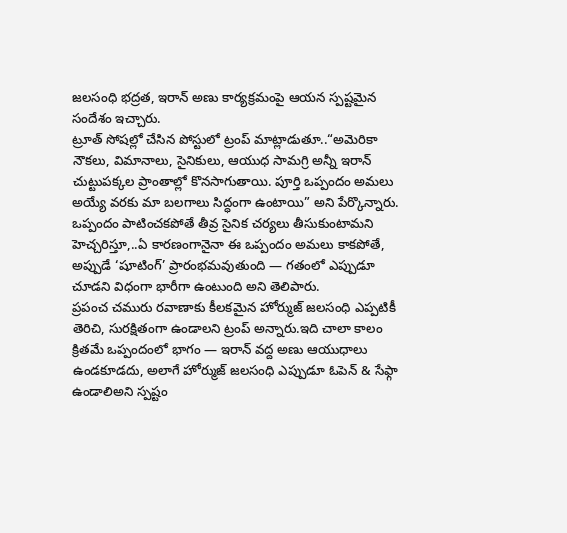జలసంధి భద్రత, ఇరాన్ అణు కార్యక్రమంపై ఆయన స్పష్టమైన సందేశం ఇచ్చారు.
ట్రూత్ సోషల్లో చేసిన పోస్టులో ట్రంప్ మాట్లాడుతూ..“అమెరికా నౌకలు, విమానాలు, సైనికులు, ఆయుధ సామగ్రి అన్నీ ఇరాన్ చుట్టుపక్కల ప్రాంతాల్లో కొనసాగుతాయి. పూర్తి ఒప్పందం అమలు అయ్యే వరకు మా బలగాలు సిద్ధంగా ఉంటాయి” అని పేర్కొన్నారు.
ఒప్పందం పాటించకపోతే తీవ్ర సైనిక చర్యలు తీసుకుంటామని హెచ్చరిస్తూ,..ఏ కారణంగానైనా ఈ ఒప్పందం అమలు కాకపోతే, అప్పుడే ‘షూటింగ్’ ప్రారంభమవుతుంది — గతంలో ఎప్పుడూ చూడని విధంగా భారీగా ఉంటుంది అని తెలిపారు.
ప్రపంచ చమురు రవాణాకు కీలకమైన హోర్ముజ్ జలసంధి ఎప్పటికీ తెరిచి, సురక్షితంగా ఉండాలని ట్రంప్ అన్నారు.ఇది చాలా కాలం క్రితమే ఒప్పందంలో భాగం — ఇరాన్ వద్ద అణు ఆయుధాలు ఉండకూడదు, అలాగే హోర్ముజ్ జలసంధి ఎప్పుడూ ఓపెన్ & సేఫ్గా ఉండాలిఅని స్పష్టం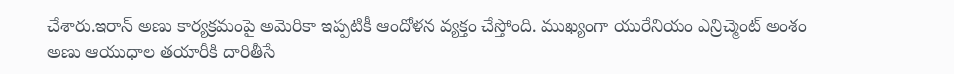చేశారు.ఇరాన్ అణు కార్యక్రమంపై అమెరికా ఇప్పటికీ ఆందోళన వ్యక్తం చేస్తోంది. ముఖ్యంగా యురేనియం ఎన్రిచ్మెంట్ అంశం అణు ఆయుధాల తయారీకి దారితీసే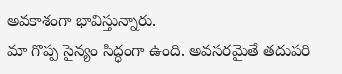అవకాశంగా భావిస్తున్నారు.
మా గొప్ప సైన్యం సిద్ధంగా ఉంది. అవసరమైతే తదుపరి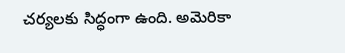చర్యలకు సిద్ధంగా ఉంది. అమెరికా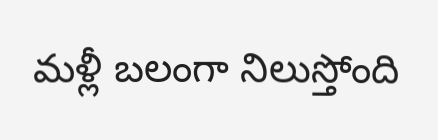మళ్లీ బలంగా నిలుస్తోంది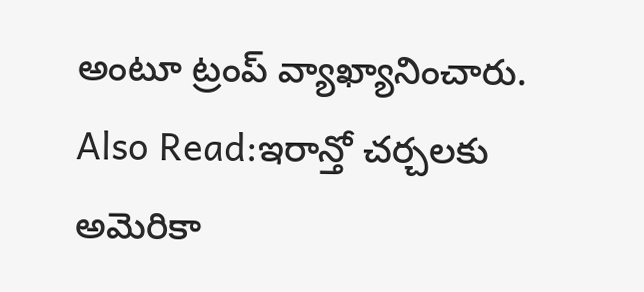అంటూ ట్రంప్ వ్యాఖ్యానించారు.
Also Read:ఇరాన్తో చర్చలకు అమెరికా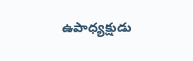ఉపాధ్యక్షుడు